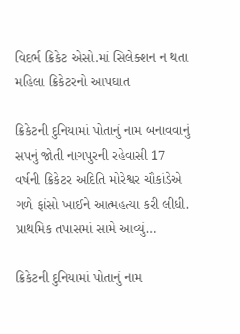વિદર્ભ ક્રિકેટ એસો.માં સિલેક્શન ન થતા મહિલા ક્રિકેટરનો આપઘાત

ક્રિકેટની દુનિયામાં પોતાનું નામ બનાવવાનું સપનું જોતી નાગપુરની રહેવાસી 17 વર્ષની ક્રિકેટર અદિતિ મોરેશ્વર ચૌકાંડેએ ગળે ફાંસો ખાઈને આત્મહત્યા કરી લીધી. પ્રાથમિક તપાસમાં સામે આવ્યું…

ક્રિકેટની દુનિયામાં પોતાનું નામ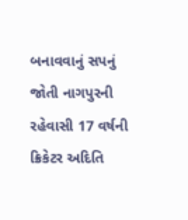બનાવવાનું સપનું જોતી નાગપુરની રહેવાસી 17 વર્ષની ક્રિકેટર અદિતિ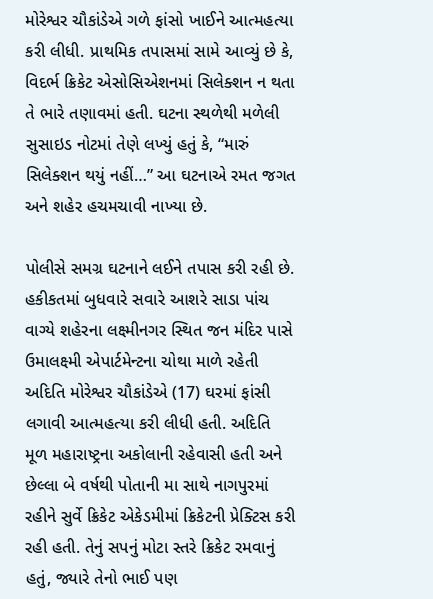મોરેશ્વર ચૌકાંડેએ ગળે ફાંસો ખાઈને આત્મહત્યા કરી લીધી. પ્રાથમિક તપાસમાં સામે આવ્યું છે કે, વિદર્ભ ક્રિકેટ એસોસિએશનમાં સિલેક્શન ન થતા તે ભારે તણાવમાં હતી. ઘટના સ્થળેથી મળેલી સુસાઇડ નોટમાં તેણે લખ્યું હતું કે, “મારું સિલેક્શન થયું નહીં…” આ ઘટનાએ રમત જગત અને શહેર હચમચાવી નાખ્યા છે.

પોલીસે સમગ્ર ઘટનાને લઈને તપાસ કરી રહી છે. હકીકતમાં બુધવારે સવારે આશરે સાડા પાંચ વાગ્યે શહેરના લક્ષ્મીનગર સ્થિત જન મંદિર પાસે ઉમાલક્ષ્મી એપાર્ટમેન્ટના ચોથા માળે રહેતી અદિતિ મોરેશ્વર ચૌકાંડેએ (17) ઘરમાં ફાંસી લગાવી આત્મહત્યા કરી લીધી હતી. અદિતિ મૂળ મહારાષ્ટ્રના અકોલાની રહેવાસી હતી અને છેલ્લા બે વર્ષથી પોતાની મા સાથે નાગપુરમાં રહીને સુર્વે ક્રિકેટ એકેડમીમાં ક્રિકેટની પ્રેક્ટિસ કરી રહી હતી. તેનું સપનું મોટા સ્તરે ક્રિકેટ રમવાનું હતું, જ્યારે તેનો ભાઈ પણ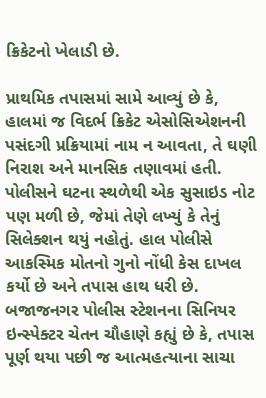ક્રિકેટનો ખેલાડી છે.

પ્રાથમિક તપાસમાં સામે આવ્યું છે કે, હાલમાં જ વિદર્ભ ક્રિકેટ એસોસિએશનની પસંદગી પ્રક્રિયામાં નામ ન આવતા, તે ઘણી નિરાશ અને માનસિક તણાવમાં હતી. પોલીસને ઘટના સ્થળેથી એક સુસાઇડ નોટ પણ મળી છે, જેમાં તેણે લખ્યું કે તેનું સિલેક્શન થયું નહોતું. હાલ પોલીસે આકસ્મિક મોતનો ગુનો નોંધી કેસ દાખલ કર્યો છે અને તપાસ હાથ ધરી છે. બજાજનગર પોલીસ સ્ટેશનના સિનિયર ઇન્સ્પેક્ટર ચેતન ચૌહાણે કહ્યું છે કે, તપાસ પૂર્ણ થયા પછી જ આત્મહત્યાના સાચા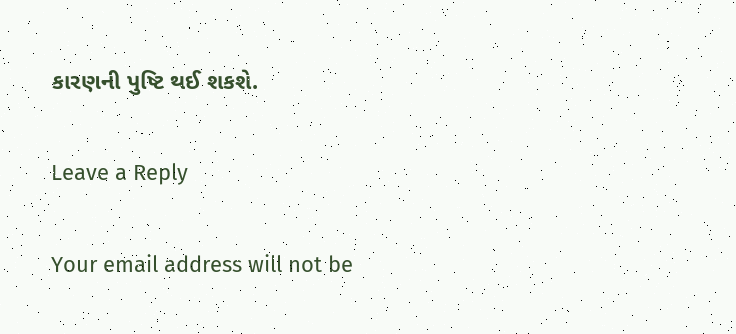કારણની પુષ્ટિ થઈ શકશે.

Leave a Reply

Your email address will not be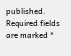published. Required fields are marked *